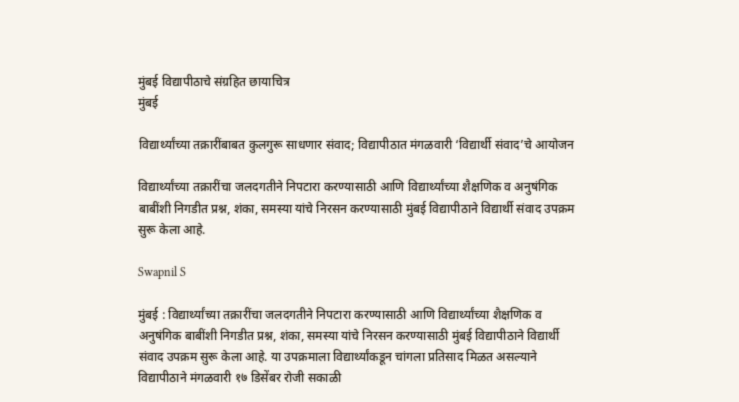मुंबई विद्यापीठाचे संग्रहित छायाचित्र
मुंबई

विद्यार्थ्यांच्या तक्रारींबाबत कुलगुरू साधणार संवाद; विद्यापीठात मंगळवारी ‘विद्यार्थी संवाद’चे आयोजन

विद्यार्थ्यांच्या तक्रारींचा जलदगतीने निपटारा करण्यासाठी आणि विद्यार्थ्यांच्या शैक्षणिक व अनुषंगिक बाबींशी निगडीत प्रश्न, शंका, समस्या यांचे निरसन करण्यासाठी मुंबई विद्यापीठाने विद्यार्थी संवाद उपक्रम सुरू केला आहे.

Swapnil S

मुंबई : विद्यार्थ्यांच्या तक्रारींचा जलदगतीने निपटारा करण्यासाठी आणि विद्यार्थ्यांच्या शैक्षणिक व अनुषंगिक बाबींशी निगडीत प्रश्न, शंका, समस्या यांचे निरसन करण्यासाठी मुंबई विद्यापीठाने विद्यार्थी संवाद उपक्रम सुरू केला आहे. या उपक्रमाला विद्यार्थ्यांकडून चांगला प्रतिसाद मिळत असल्याने विद्यापीठाने मंगळवारी १७ डिसेंबर रोजी सकाळी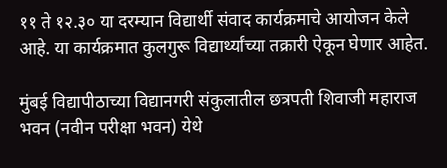११ ते १२.३० या दरम्यान विद्यार्थी संवाद कार्यक्रमाचे आयोजन केले आहे. या कार्यक्रमात कुलगुरू विद्यार्थ्यांच्या तक्रारी ऐकून घेणार आहेत.

मुंबई विद्यापीठाच्या विद्यानगरी संकुलातील छत्रपती शिवाजी महाराज भवन (नवीन परीक्षा भवन) येथे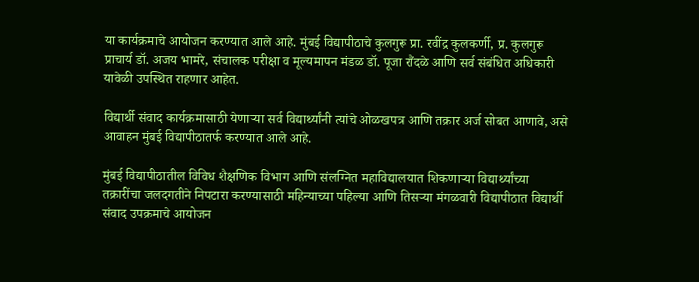या कार्यक्रमाचे आयोजन करण्यात आले आहे. मुंबई विद्यापीठाचे कुलगुरू प्रा. रवींद्र कुलकर्णी, प्र. कुलगुरू प्राचार्य डॉ. अजय भामरे, संचालक परीक्षा व मूल्यमापन मंडळ डॉ. पूजा रौंदळे आणि सर्व संबंधित अधिकारी यावेळी उपस्थित राहणार आहेत.

विद्यार्थी संवाद कार्यक्रमासाठी येणाऱ्या सर्व विद्यार्थ्यांनी त्यांचे ओळखपत्र आणि तक्रार अर्ज सोबत आणावे, असे आवाहन मुंबई विद्यापीठातर्फ करण्यात आले आहे.

मुंबई विद्यापीठातील विविध शैक्षणिक विभाग आणि संलग्नित महाविद्यालयात शिकणाऱ्या विद्यार्थ्यांच्या तक्रारींचा जलदगतीने निपटारा करण्यासाठी महिन्याच्या पहिल्या आणि तिसऱ्या मंगळवारी विद्यापीठात विद्यार्थी संवाद उपक्रमाचे आयोजन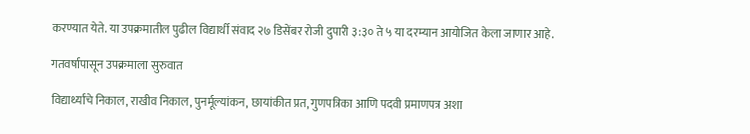करण्यात येते. या उपक्रमातील पुढील विद्यार्थी संवाद २७ डिसेंबर रोजी दुपारी ३:३० ते ५ या दरम्यान आयोजित केला जाणार आहे.

गतवर्षापासून उपक्रमाला सुरुवात

विद्यार्थ्यांचे निकाल, राखीव निकाल, पुनर्मूल्यांकन, छायांकीत प्रत, गुणपत्रिका आणि पदवी प्रमाणपत्र अशा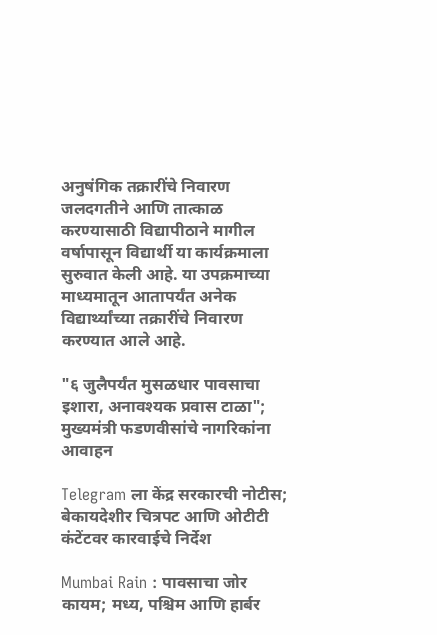अनुषंगिक तक्रारींचे निवारण जलदगतीने आणि तात्काळ करण्यासाठी विद्यापीठाने मागील वर्षापासून विद्यार्थी या कार्यक्रमाला सुरुवात केली आहे. या उपक्रमाच्या माध्यमातून आतापर्यंत अनेक विद्यार्थ्यांच्या तक्रारींचे निवारण करण्यात आले आहे.

"६ जुलैपर्यंत मुसळधार पावसाचा इशारा, अनावश्यक प्रवास टाळा"; मुख्यमंत्री फडणवीसांचे नागरिकांना आवाहन

Telegram ला केंद्र सरकारची नोटीस; बेकायदेशीर चित्रपट आणि ओटीटी कंटेंटवर कारवाईचे निर्देश

Mumbai Rain : पावसाचा जोर कायम; मध्य, पश्चिम आणि हार्बर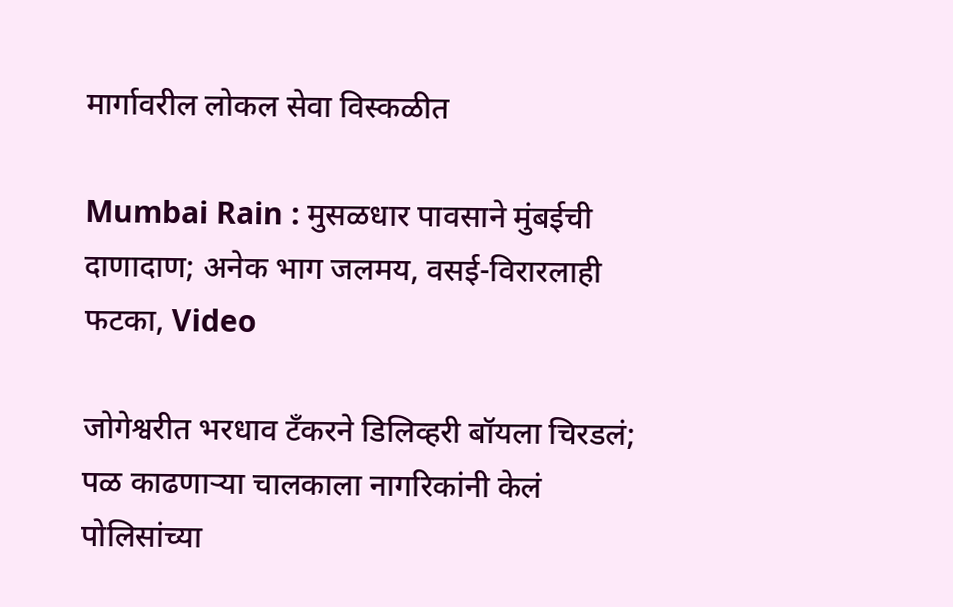मार्गावरील लोकल सेवा विस्कळीत

Mumbai Rain : मुसळधार पावसाने मुंबईची दाणादाण; अनेक भाग जलमय, वसई-विरारलाही फटका, Video

जोगेश्वरीत भरधाव टँकरने डिलिव्हरी बॉयला चिरडलं; पळ काढणाऱ्या चालकाला नागरिकांनी केलं पोलिसांच्या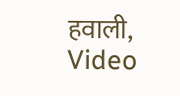हवाली, Video